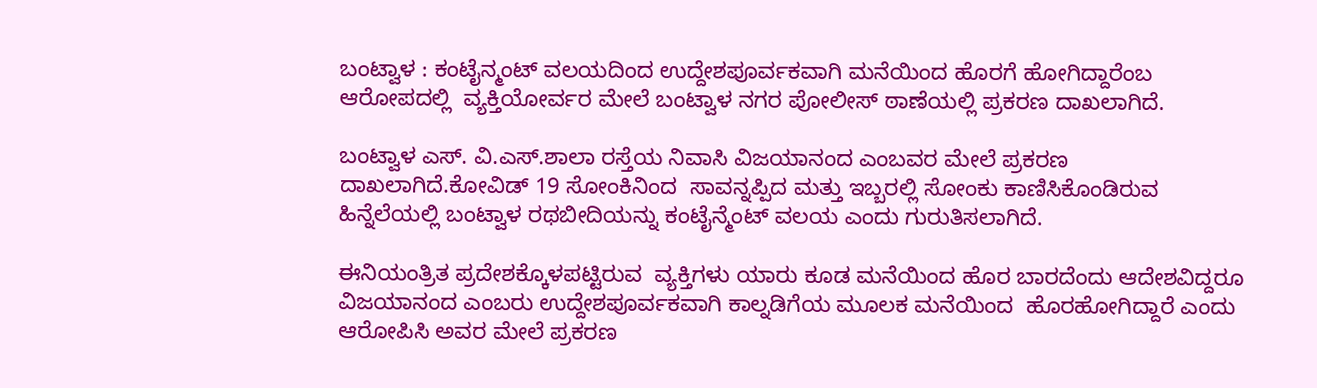ಬಂಟ್ವಾಳ : ಕಂಟೈನ್ಮಂಟ್ ವಲಯದಿಂದ ಉದ್ದೇಶಪೂರ್ವಕವಾಗಿ ಮನೆಯಿಂದ ಹೊರಗೆ ಹೋಗಿದ್ದಾರೆಂಬ ಆರೋಪದಲ್ಲಿ  ವ್ಯಕ್ತಿಯೋರ್ವರ ಮೇಲೆ ಬಂಟ್ವಾಳ ನಗರ ಪೋಲೀಸ್ ಠಾಣೆಯಲ್ಲಿ ಪ್ರಕರಣ ದಾಖಲಾಗಿದೆ.

ಬಂಟ್ವಾಳ ಎಸ್. ವಿ.ಎಸ್.ಶಾಲಾ ರಸ್ತೆಯ ನಿವಾಸಿ ವಿಜಯಾನಂದ ಎಂಬವರ ಮೇಲೆ ಪ್ರಕರಣ ದಾಖಲಾಗಿದೆ.ಕೋವಿಡ್ 19 ಸೋಂಕಿನಿಂದ  ಸಾವನ್ನಪ್ಪಿದ ಮತ್ತು ಇಬ್ಬರಲ್ಲಿ ಸೋಂಕು ಕಾಣಿಸಿಕೊಂಡಿರುವ ಹಿನ್ನೆಲೆಯಲ್ಲಿ ಬಂಟ್ವಾಳ ರಥಬೀದಿಯನ್ನು ಕಂಟೈನ್ಮೆಂಟ್ ವಲಯ ಎಂದು ಗುರುತಿಸಲಾಗಿದೆ.

ಈನಿಯಂತ್ರಿತ ಪ್ರದೇಶಕ್ಕೊಳಪಟ್ಟಿರುವ  ವ್ಯಕ್ತಿಗಳು ಯಾರು ಕೂಡ ಮನೆಯಿಂದ ಹೊರ ಬಾರದೆಂದು ಆದೇಶವಿದ್ದರೂ ವಿಜಯಾನಂದ ಎಂಬರು ಉದ್ದೇಶಪೂರ್ವಕವಾಗಿ ಕಾಲ್ನಡಿಗೆಯ ಮೂಲಕ ಮನೆಯಿಂದ  ಹೊರಹೋಗಿದ್ದಾರೆ ಎಂದು ಆರೋಪಿಸಿ ಅವರ ಮೇಲೆ ಪ್ರಕರಣ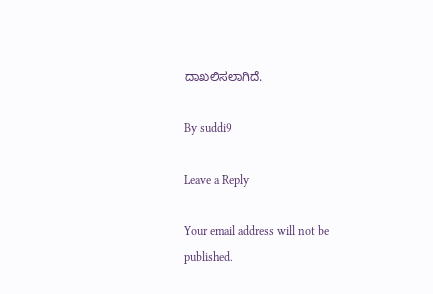ದಾಖಲಿಸಲಾಗಿದೆ.

By suddi9

Leave a Reply

Your email address will not be published.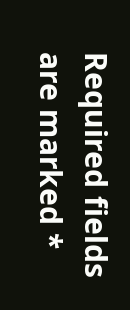Required fields are marked *